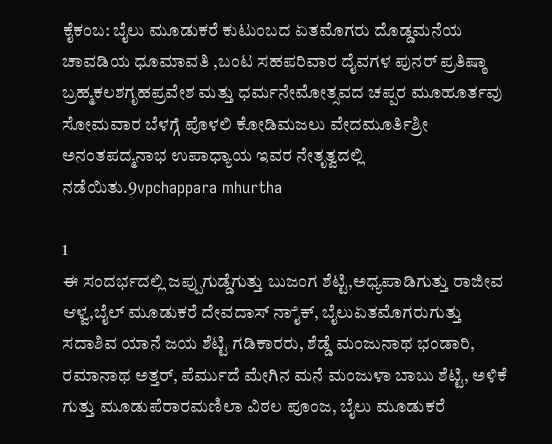ಕೈಕಂಬ: ಬೈಲು ಮೂಡುಕರೆ ಕುಟುಂಬದ ಏತಮೊಗರು ದೊಡ್ಡಮನೆಯ ಚಾವಡಿಯ ಧೂಮಾವತಿ ,ಬಂಟ ಸಹಪರಿವಾರ ದೈವಗಳ ಪುನರ್ ಪ್ರತಿಷ್ಠಾ ಬ್ರಹ್ಮಕಲಶಗೃಹಪ್ರವೇಶ ಮತ್ತು ಧರ್ಮನೇಮೋತ್ಸವದ ಚಪ್ಪರ ಮೂಹೂರ್ತವು ಸೋಮವಾರ ಬೆಳಗ್ಗೆ ಪೊಳಲಿ ಕೋಡಿಮಜಲು ವೇದಮೂರ್ತಿಶ್ರೀ ಅನಂತಪದ್ಮನಾಭ ಉಪಾಧ್ಯಾಯ ಇವರ ನೇತೃತ್ವದಲ್ಲಿ ನಡೆಯಿತು.9vpchappara mhurtha

1
ಈ ಸಂದರ್ಭದಲ್ಲಿ ಜಪ್ಪುಗುಡ್ಡೆಗುತ್ತು ಬುಜಂಗ ಶೆಟ್ಟಿ,ಅಧ್ಯಪಾಡಿಗುತ್ತು ರಾಜೀವ ಆಳ್ವ,ಬೈಲ್ ಮೂಡುಕರೆ ದೇವದಾಸ್ ನಾೈಕ್, ಬೈಲುಏತಮೊಗರುಗುತ್ತು ಸದಾಶಿವ ಯಾನೆ ಜಯ ಶೆಟ್ಟಿ ಗಡಿಕಾರರು, ಶೆಡ್ಡೆ ಮಂಜುನಾಥ ಭಂಡಾರಿ, ರಮಾನಾಥ ಅತ್ತರ್, ಪೆರ್ಮುದೆ ಮೇಗಿನ ಮನೆ ಮಂಜುಳಾ ಬಾಬು ಶೆಟ್ಟಿ, ಅಳಿಕೆ ಗುತ್ತು ಮೂಡುಪೆರಾರಮಣಿಲಾ ವಿಠಲ ಪೂಂಜ, ಬೈಲು ಮೂಡುಕರೆ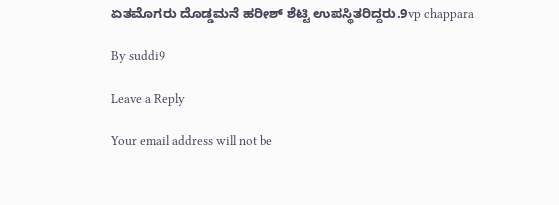ಏತಮೊಗರು ದೊಡ್ಡಮನೆ ಹರೀಶ್ ಶೆಟ್ಟಿ ಉಪಸ್ಥಿತರಿದ್ದರು.9vp chappara

By suddi9

Leave a Reply

Your email address will not be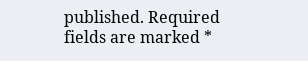published. Required fields are marked *